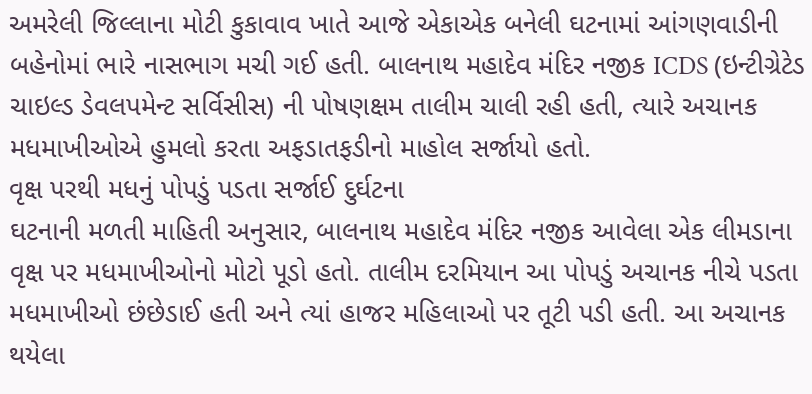અમરેલી જિલ્લાના મોટી કુકાવાવ ખાતે આજે એકાએક બનેલી ઘટનામાં આંગણવાડીની બહેનોમાં ભારે નાસભાગ મચી ગઈ હતી. બાલનાથ મહાદેવ મંદિર નજીક ICDS (ઇન્ટીગ્રેટેડ ચાઇલ્ડ ડેવલપમેન્ટ સર્વિસીસ) ની પોષણક્ષમ તાલીમ ચાલી રહી હતી, ત્યારે અચાનક મધમાખીઓએ હુમલો કરતા અફડાતફડીનો માહોલ સર્જાયો હતો.
વૃક્ષ પરથી મધનું પોપડું પડતા સર્જાઈ દુર્ઘટના
ઘટનાની મળતી માહિતી અનુસાર, બાલનાથ મહાદેવ મંદિર નજીક આવેલા એક લીમડાના વૃક્ષ પર મધમાખીઓનો મોટો પૂડો હતો. તાલીમ દરમિયાન આ પોપડું અચાનક નીચે પડતા મધમાખીઓ છંછેડાઈ હતી અને ત્યાં હાજર મહિલાઓ પર તૂટી પડી હતી. આ અચાનક થયેલા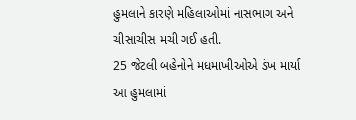હુમલાને કારણે મહિલાઓમાં નાસભાગ અને ચીસાચીસ મચી ગઈ હતી.
25 જેટલી બહેનોને મધમાખીઓએ ડંખ માર્યા
આ હુમલામાં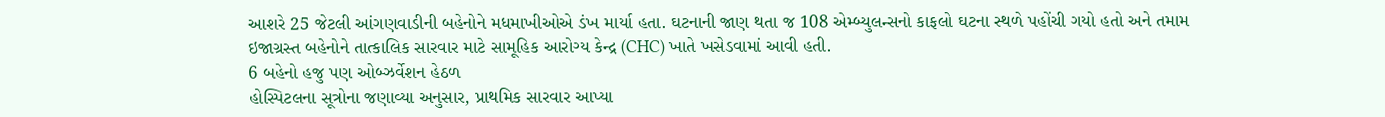આશરે 25 જેટલી આંગણવાડીની બહેનોને મધમાખીઓએ ડંખ માર્યા હતા. ઘટનાની જાણ થતા જ 108 એમ્બ્યુલન્સનો કાફલો ઘટના સ્થળે પહોંચી ગયો હતો અને તમામ ઇજાગ્રસ્ત બહેનોને તાત્કાલિક સારવાર માટે સામૂહિક આરોગ્ય કેન્દ્ર (CHC) ખાતે ખસેડવામાં આવી હતી.
6 બહેનો હજુ પણ ઓબ્ઝર્વેશન હેઠળ
હોસ્પિટલના સૂત્રોના જણાવ્યા અનુસાર, પ્રાથમિક સારવાર આપ્યા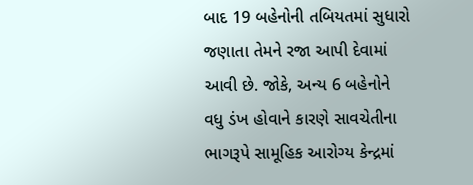બાદ 19 બહેનોની તબિયતમાં સુધારો જણાતા તેમને રજા આપી દેવામાં આવી છે. જોકે, અન્ય 6 બહેનોને વધુ ડંખ હોવાને કારણે સાવચેતીના ભાગરૂપે સામૂહિક આરોગ્ય કેન્દ્રમાં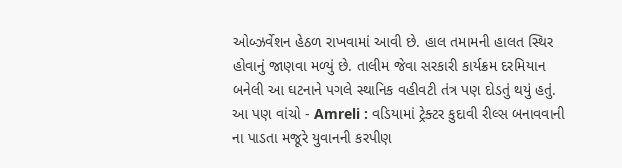ઓબ્ઝર્વેશન હેઠળ રાખવામાં આવી છે. હાલ તમામની હાલત સ્થિર હોવાનું જાણવા મળ્યું છે. તાલીમ જેવા સરકારી કાર્યક્રમ દરમિયાન બનેલી આ ઘટનાને પગલે સ્થાનિક વહીવટી તંત્ર પણ દોડતું થયું હતું.
આ પણ વાંચો - Amreli : વડિયામાં ટ્રેક્ટર કુદાવી રીલ્સ બનાવવાની ના પાડતા મજૂરે યુવાનની કરપીણ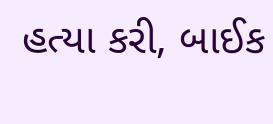હત્યા કરી, બાઈક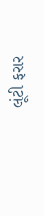લૂંટી ફરાર